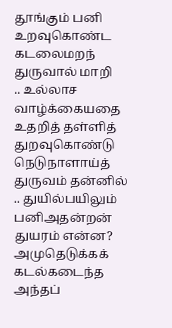தூங்கும் பனி
உறவுகொண்ட கடலைமறந் துருவால் மாறி
.. உல்லாச வாழ்க்கையதை உதறித் தள்ளித்
துறவுகொண்டு நெடுநாளாய்த் துருவம் தன்னில்
.. துயில்பயிலும் பனிஅதன்றன் துயரம் என்ன?
அமுதெடுக்கக் கடல்கடைந்த அந்தப்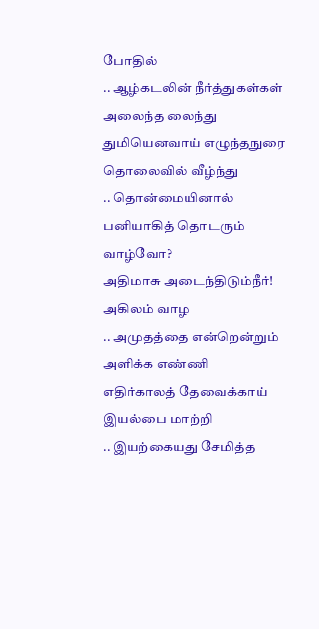போதில்
.. ஆழ்கடலின் நீர்த்துகள்கள் அலைந்த லைந்து
துமியெனவாய் எழுந்தநுரை தொலைவில் வீழ்ந்து
.. தொன்மையினால் பனியாகித் தொடரும் வாழ்வோ?
அதிமாசு அடைந்திடும்நீர்! அகிலம் வாழ
.. அமுதத்தை என்றென்றும் அளிக்க எண்ணி
எதிர்காலத் தேவைக்காய் இயல்பை மாற்றி
.. இயற்கையது சேமித்த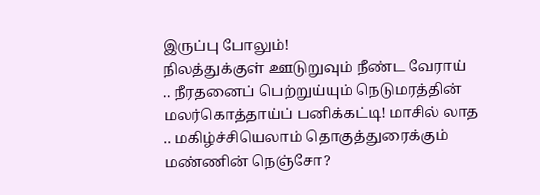இருப்பு போலும்!
நிலத்துக்குள் ஊடுறுவும் நீண்ட வேராய்
.. நீரதனைப் பெற்றுய்யும் நெடுமரத்தின்
மலர்கொத்தாய்ப் பனிக்கட்டி! மாசில் லாத
.. மகிழ்ச்சியெலாம் தொகுத்துரைக்கும் மண்ணின் நெஞ்சோ?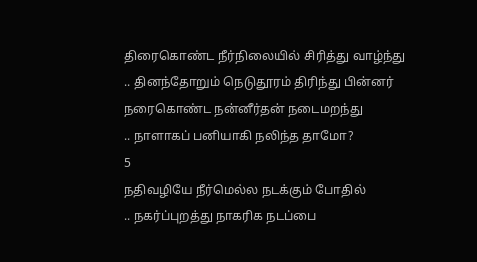திரைகொண்ட நீர்நிலையில் சிரித்து வாழ்ந்து
.. தினந்தோறும் நெடுதூரம் திரிந்து பின்னர்
நரைகொண்ட நன்னீர்தன் நடைமறந்து
.. நாளாகப் பனியாகி நலிந்த தாமோ?
5
நதிவழியே நீர்மெல்ல நடக்கும் போதில்
.. நகர்ப்புறத்து நாகரிக நடப்பை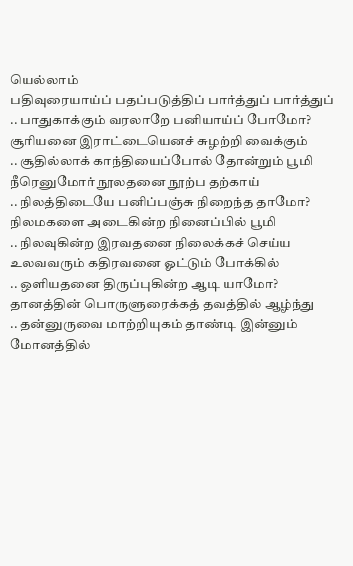யெல்லாம்
பதிவுரையாய்ப் பதப்படுத்திப் பார்த்துப் பார்த்துப்
.. பாதுகாக்கும் வரலாறே பனியாய்ப் போமோ?
சூரியனை இராட்டையெனச் சுழற்றி வைக்கும்
.. சூதில்லாக் காந்தியைப்போல் தோன்றும் பூமி
நீரெனுமோர் நூலதனை நூற்ப தற்காய்
.. நிலத்திடையே பனிப்பஞ்சு நிறைந்த தாமோ?
நிலமகளை அடைகின்ற நினைப்பில் பூமி
.. நிலவுகின்ற இரவதனை நிலைக்கச் செய்ய
உலவவரும் கதிரவனை ஓட்டும் போக்கில்
.. ஒளியதனை திருப்புகின்ற ஆடி யாமோ?
தானத்தின் பொருளுரைக்கத் தவத்தில் ஆழ்ந்து
.. தன்னுருவை மாற்றியுகம் தாண்டி இன்னும்
மோனத்தில்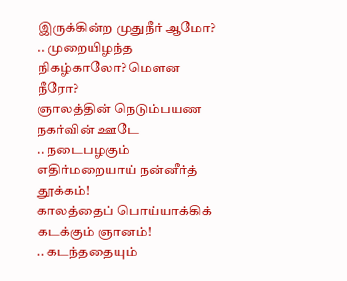இருக்கின்ற முதுநீர் ஆமோ?
.. முறையிழந்த நிகழ்காலோ? மௌன நீரோ?
ஞாலத்தின் நெடும்பயண நகர்வின் ஊடே
.. நடைபழகும் எதிர்மறையாய் நன்னீர்த் தூக்கம்!
காலத்தைப் பொய்யாக்கிக் கடக்கும் ஞானம்!
.. கடந்ததையும்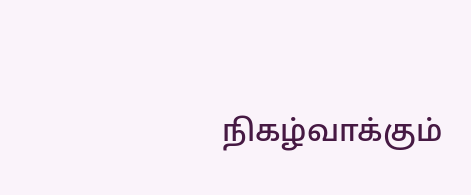நிகழ்வாக்கும்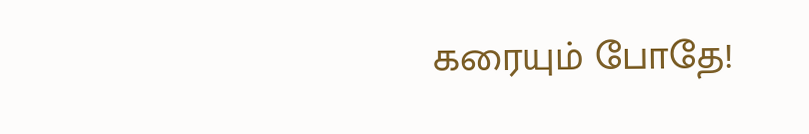கரையும் போதே!